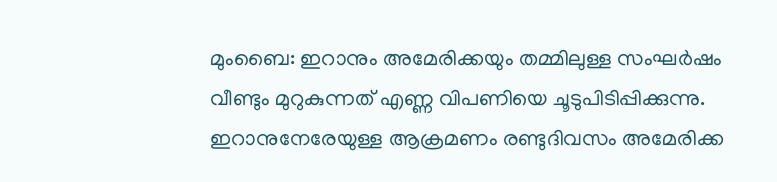മുംബൈ: ഇറാനും അമേരിക്കയും തമ്മിലുള്ള സംഘർഷം വീണ്ടും മുറുകുന്നത് എണ്ണ വിപണിയെ ചൂടുപിടിപ്പിക്കുന്നു. ഇറാനുനേരേയുള്ള ആക്രമണം രണ്ടുദിവസം അമേരിക്ക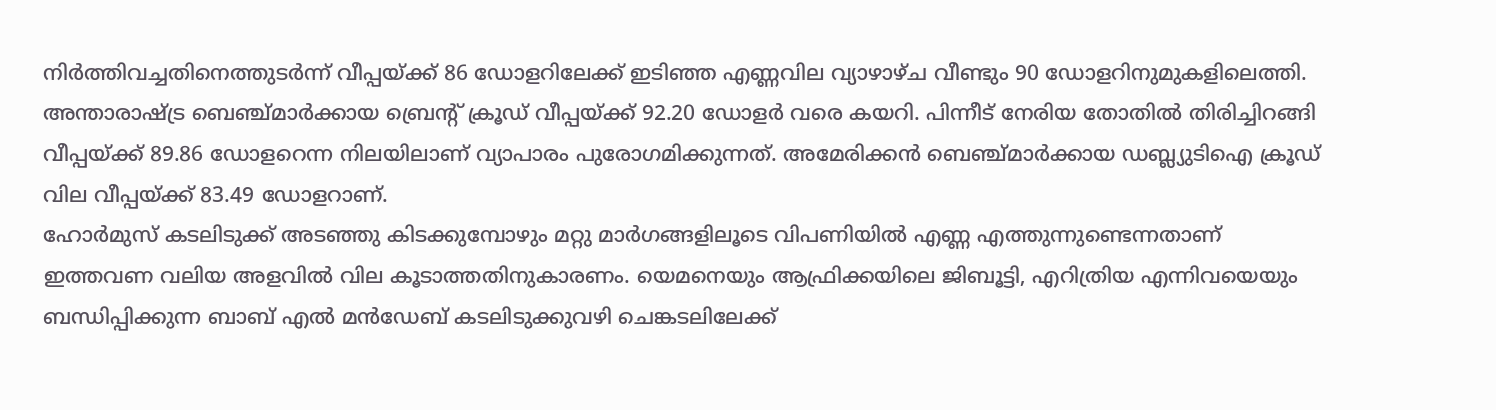നിർത്തിവച്ചതിനെത്തുടർന്ന് വീപ്പയ്ക്ക് 86 ഡോളറിലേക്ക് ഇടിഞ്ഞ എണ്ണവില വ്യാഴാഴ്ച വീണ്ടും 90 ഡോളറിനുമുകളിലെത്തി.
അന്താരാഷ്ട്ര ബെഞ്ച്മാർക്കായ ബ്രെന്റ് ക്രൂഡ് വീപ്പയ്ക്ക് 92.20 ഡോളർ വരെ കയറി. പിന്നീട് നേരിയ തോതിൽ തിരിച്ചിറങ്ങി വീപ്പയ്ക്ക് 89.86 ഡോളറെന്ന നിലയിലാണ് വ്യാപാരം പുരോഗമിക്കുന്നത്. അമേരിക്കൻ ബെഞ്ച്മാർക്കായ ഡബ്ല്യുടിഐ ക്രൂഡ് വില വീപ്പയ്ക്ക് 83.49 ഡോളറാണ്.
ഹോർമുസ് കടലിടുക്ക് അടഞ്ഞു കിടക്കുമ്പോഴും മറ്റു മാർഗങ്ങളിലൂടെ വിപണിയിൽ എണ്ണ എത്തുന്നുണ്ടെന്നതാണ് ഇത്തവണ വലിയ അളവിൽ വില കൂടാത്തതിനുകാരണം. യെമനെയും ആഫ്രിക്കയിലെ ജിബൂട്ടി, എറിത്രിയ എന്നിവയെയും ബന്ധിപ്പിക്കുന്ന ബാബ് എൽ മൻഡേബ് കടലിടുക്കുവഴി ചെങ്കടലിലേക്ക്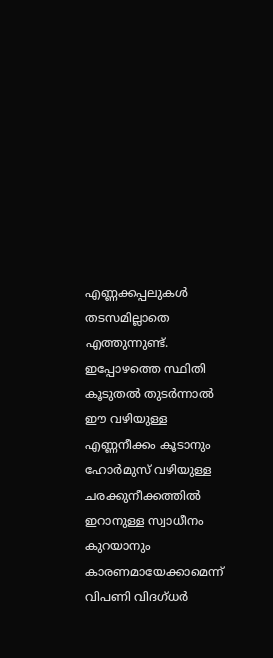എണ്ണക്കപ്പലുകൾ തടസമില്ലാതെ എത്തുന്നുണ്ട്. ഇപ്പോഴത്തെ സ്ഥിതി കൂടുതൽ തുടർന്നാൽ ഈ വഴിയുള്ള എണ്ണനീക്കം കൂടാനും ഹോർമുസ് വഴിയുള്ള ചരക്കുനീക്കത്തിൽ ഇറാനുള്ള സ്വാധീനം കുറയാനും കാരണമായേക്കാമെന്ന് വിപണി വിദഗ്ധർ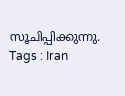സൂചിപ്പിക്കുന്നു.
Tags : Iran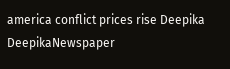america conflict prices rise Deepika DeepikaNewspaper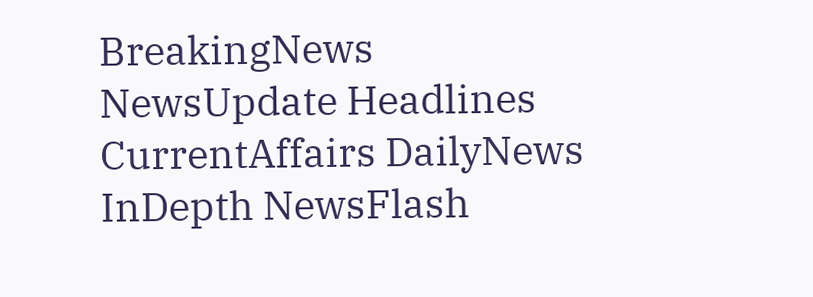BreakingNews NewsUpdate Headlines CurrentAffairs DailyNews InDepth NewsFlash